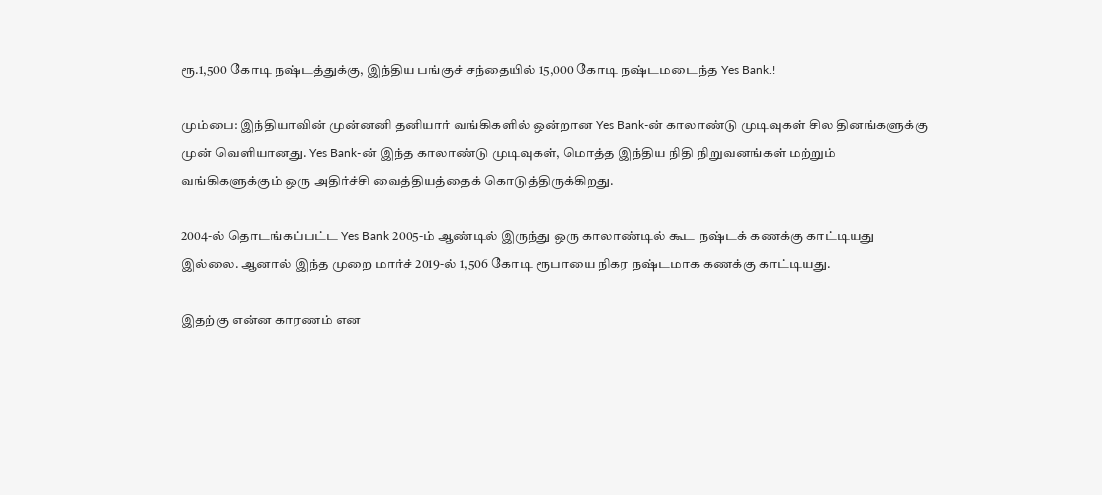ரூ.1,500 கோடி நஷ்டத்துக்கு, இந்திய பங்குச் சந்தையில் 15,000 கோடி நஷ்டமடைந்த Yes Bank.!

மும்பை: இந்தியாவின் முன்னனி தனியார் வங்கிகளில் ஒன்றான Yes Bank-ன் காலாண்டு முடிவுகள் சில தினங்களுக்கு முன் வெளியானது. Yes Bank-ன் இந்த காலாண்டு முடிவுகள், மொத்த இந்திய நிதி நிறுவனங்கள் மற்றும் வங்கிகளுக்கும் ஒரு அதிர்ச்சி வைத்தியத்தைக் கொடுத்திருக்கிறது.

2004-ல் தொடங்கப்பட்ட Yes Bank 2005-ம் ஆண்டில் இருந்து ஒரு காலாண்டில் கூட நஷ்டக் கணக்கு காட்டியது இல்லை. ஆனால் இந்த முறை மார்ச் 2019-ல் 1,506 கோடி ரூபாயை நிகர நஷ்டமாக கணக்கு காட்டியது.

இதற்கு என்ன காரணம் என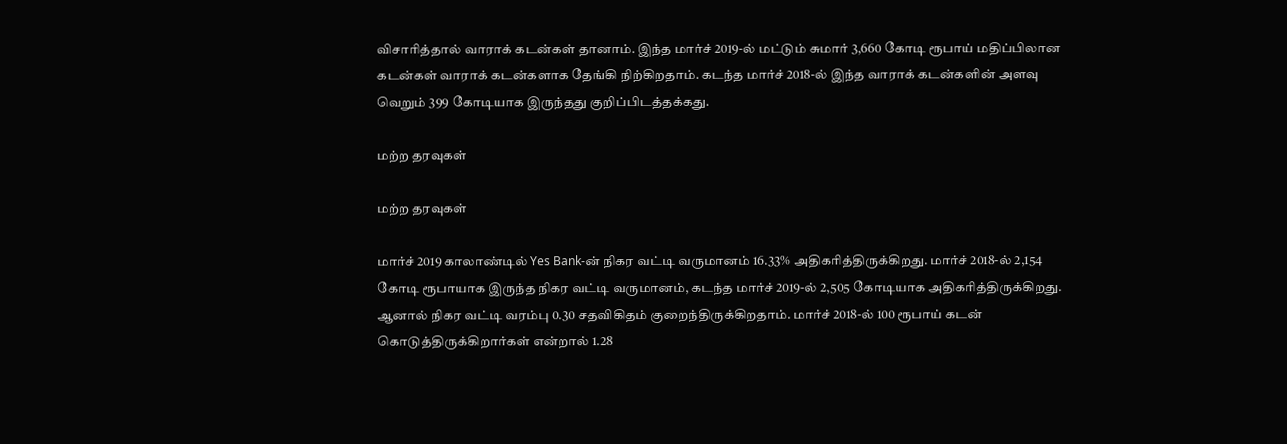விசாரித்தால் வாராக் கடன்கள் தானாம். இந்த மார்ச் 2019-ல் மட்டும் சுமார் 3,660 கோடி ரூபாய் மதிப்பிலான கடன்கள் வாராக் கடன்களாக தேங்கி நிற்கிறதாம். கடந்த மார்ச் 2018-ல் இந்த வாராக் கடன்களின் அளவு வெறும் 399 கோடியாக இருந்தது குறிப்பிடத்தக்கது.

மற்ற தரவுகள்

மற்ற தரவுகள்

மார்ச் 2019 காலாண்டில் Yes Bank-ன் நிகர வட்டி வருமானம் 16.33% அதிகரித்திருக்கிறது. மார்ச் 2018-ல் 2,154 கோடி ரூபாயாக இருந்த நிகர வட்டி வருமானம், கடந்த மார்ச் 2019-ல் 2,505 கோடியாக அதிகரித்திருக்கிறது. ஆனால் நிகர வட்டி வரம்பு 0.30 சதவிகிதம் குறைந்திருக்கிறதாம். மார்ச் 2018-ல் 100 ரூபாய் கடன் கொடுத்திருக்கிறார்கள் என்றால் 1.28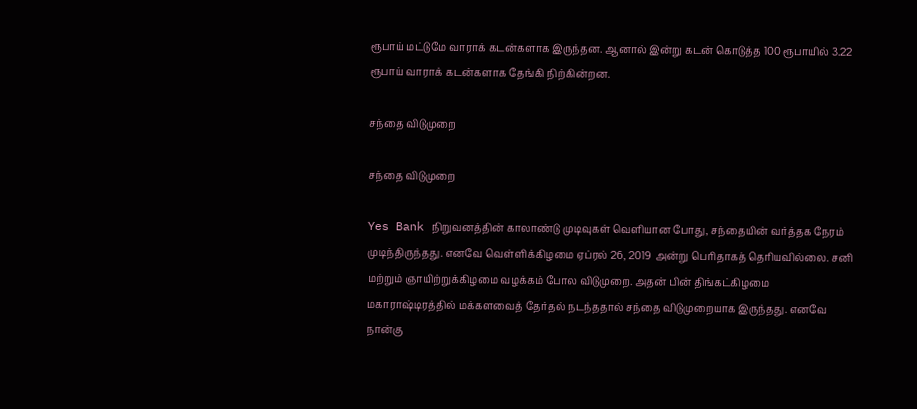ரூபாய் மட்டுமே வாராக் கடன்களாக இருந்தன. ஆனால் இன்று கடன் கொடுத்த 100 ரூபாயில் 3.22 ரூபாய் வாராக் கடன்களாக தேங்கி நிற்கின்றன.

சந்தை விடுமுறை

சந்தை விடுமுறை

Yes Bank நிறுவனத்தின் காலாண்டு முடிவுகள் வெளியான போது, சந்தையின் வர்த்தக நேரம் முடிந்திருந்தது. எனவே வெள்ளிக்கிழமை ஏப்ரல் 26, 2019 அன்று பெரிதாகத் தெரியவில்லை. சனி மற்றும் ஞாயிற்றுக்கிழமை வழக்கம் போல விடுமுறை. அதன் பின் திங்கட்கிழமை மகாராஷ்டிரத்தில் மக்களவைத் தேர்தல் நடந்ததால் சந்தை விடுமுறையாக இருந்தது. எனவே நான்கு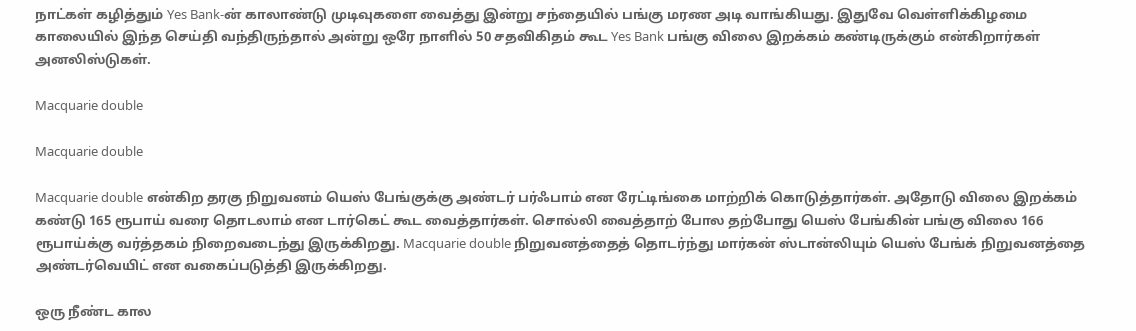நாட்கள் கழித்தும் Yes Bank-ன் காலாண்டு முடிவுகளை வைத்து இன்று சந்தையில் பங்கு மரண அடி வாங்கியது. இதுவே வெள்ளிக்கிழமை காலையில் இந்த செய்தி வந்திருந்தால் அன்று ஒரே நாளில் 50 சதவிகிதம் கூட Yes Bank பங்கு விலை இறக்கம் கண்டிருக்கும் என்கிறார்கள் அனலிஸ்டுகள்.

Macquarie double

Macquarie double

Macquarie double என்கிற தரகு நிறுவனம் யெஸ் பேங்குக்கு அண்டர் பர்ஃபாம் என ரேட்டிங்கை மாற்றிக் கொடுத்தார்கள். அதோடு விலை இறக்கம் கண்டு 165 ரூபாய் வரை தொடலாம் என டார்கெட் கூட வைத்தார்கள். சொல்லி வைத்தாற் போல தற்போது யெஸ் பேங்கின் பங்கு விலை 166 ரூபாய்க்கு வர்த்தகம் நிறைவடைந்து இருக்கிறது. Macquarie double நிறுவனத்தைத் தொடர்ந்து மார்கன் ஸ்டான்லியும் யெஸ் பேங்க் நிறுவனத்தை அண்டர்வெயிட் என வகைப்படுத்தி இருக்கிறது.

ஒரு நீண்ட கால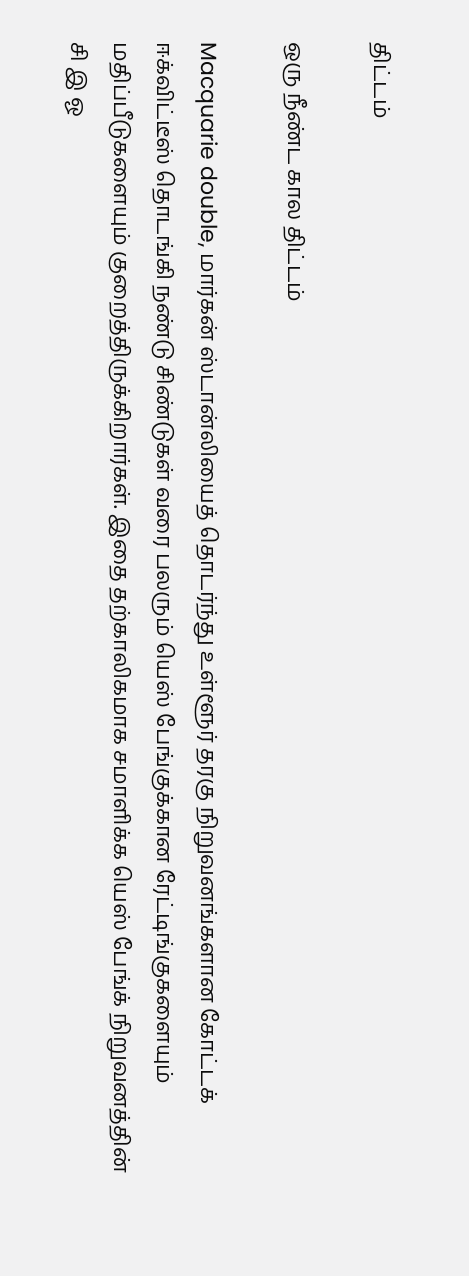திட்டம்

ஒரு நீண்ட கால திட்டம்

Macquarie double, மார்கன் ஸ்டான்லியைத் தொடர்ந்து உள்ளூர் தரகு நிறுவனங்களான கோட்டக் ஈக்விட்டீஸ் தொடங்கி நண்டு சிண்டுகள் வரை பலரும் யெஸ் பேங்குக்கான ரேட்டிங்குகளையும் மதிப்பீடுகளையும் குறைத்திருக்கிறார்கள். இதை தற்காலிகமாக சமாளிக்க யெஸ் பேங்க் நிறுவனத்தின் சி இ ஓ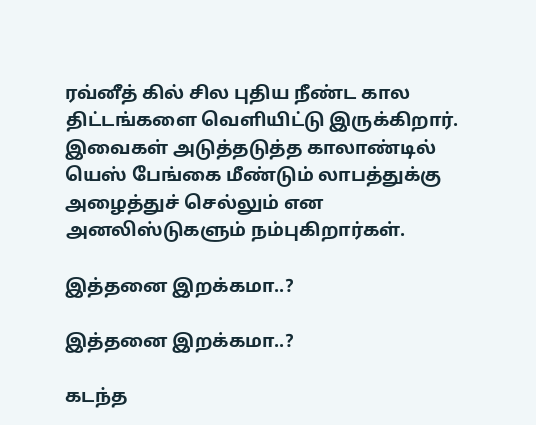ரவ்னீத் கில் சில புதிய நீண்ட கால திட்டங்களை வெளியிட்டு இருக்கிறார். இவைகள் அடுத்தடுத்த காலாண்டில் யெஸ் பேங்கை மீண்டும் லாபத்துக்கு அழைத்துச் செல்லும் என அனலிஸ்டுகளும் நம்புகிறார்கள்.

இத்தனை இறக்கமா..?

இத்தனை இறக்கமா..?

கடந்த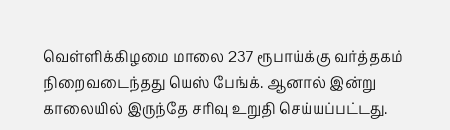வெள்ளிக்கிழமை மாலை 237 ரூபாய்க்கு வர்த்தகம் நிறைவடைந்தது யெஸ் பேங்க். ஆனால் இன்று காலையில் இருந்தே சரிவு உறுதி செய்யப்பட்டது.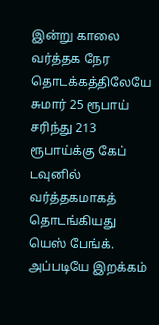இன்று காலை வர்த்தக நேர தொடக்கத்திலேயே சுமார் 25 ரூபாய் சரிந்து 213 ரூபாய்க்கு கேப் டவுனில் வர்த்தகமாகத் தொடங்கியது யெஸ் பேங்க். அப்படியே இறக்கம்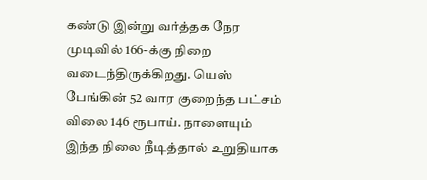கண்டு இன்று வர்த்தக நேர முடிவில் 166-க்கு நிறை வடைந்திருக்கிறது. யெஸ் பேங்கின் 52 வார குறைந்த பட்சம் விலை 146 ரூபாய். நாளையும் இந்த நிலை நீடித்தால் உறுதியாக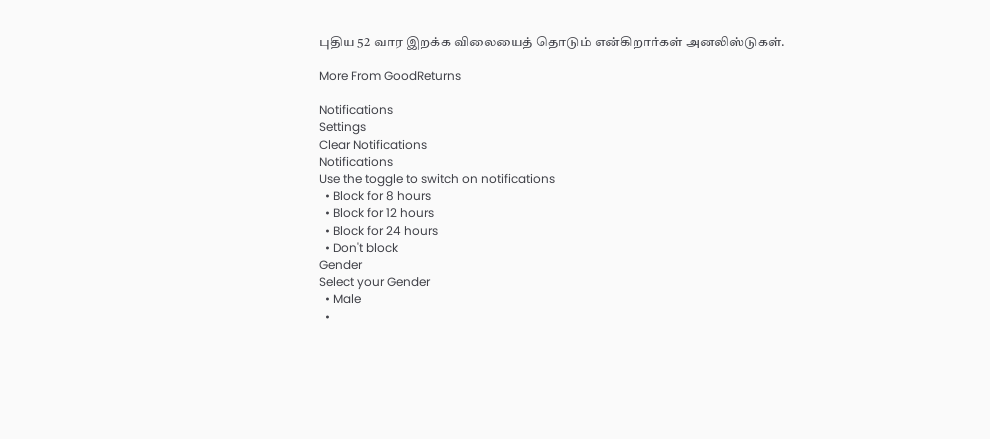புதிய 52 வார இறக்க விலையைத் தொடும் என்கிறார்கள் அனலிஸ்டுகள்.

More From GoodReturns

Notifications
Settings
Clear Notifications
Notifications
Use the toggle to switch on notifications
  • Block for 8 hours
  • Block for 12 hours
  • Block for 24 hours
  • Don't block
Gender
Select your Gender
  • Male
  •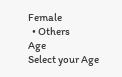Female
  • Others
Age
Select your Age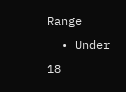Range
  • Under 18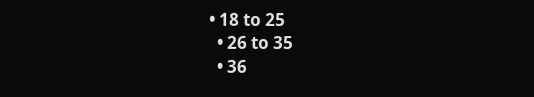• 18 to 25
  • 26 to 35
  • 36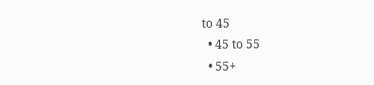to 45
  • 45 to 55
  • 55+